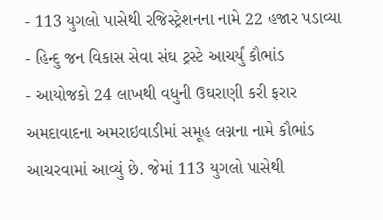- 113 યુગલો પાસેથી રજિસ્ટ્રેશનના નામે 22 હજાર પડાવ્યા
- હિન્દુ જન વિકાસ સેવા સંઘ ટ્રસ્ટે આચર્યું કૌભાંડ
- આયોજકો 24 લાખથી વધુની ઉઘરાણી કરી ફરાર
અમદાવાદના અમરાઇવાડીમાં સમૂહ લગ્નના નામે કૌભાંડ આચરવામાં આવ્યું છે. જેમાં 113 યુગલો પાસેથી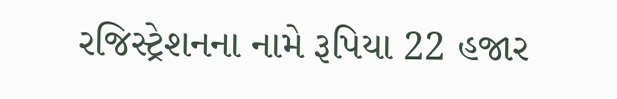રજિસ્ટ્રેશનના નામે રૂપિયા 22 હજાર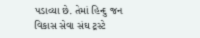પડાવ્યા છે. તેમાં હિન્દુ જન વિકાસ સેવા સંઘ ટ્રસ્ટે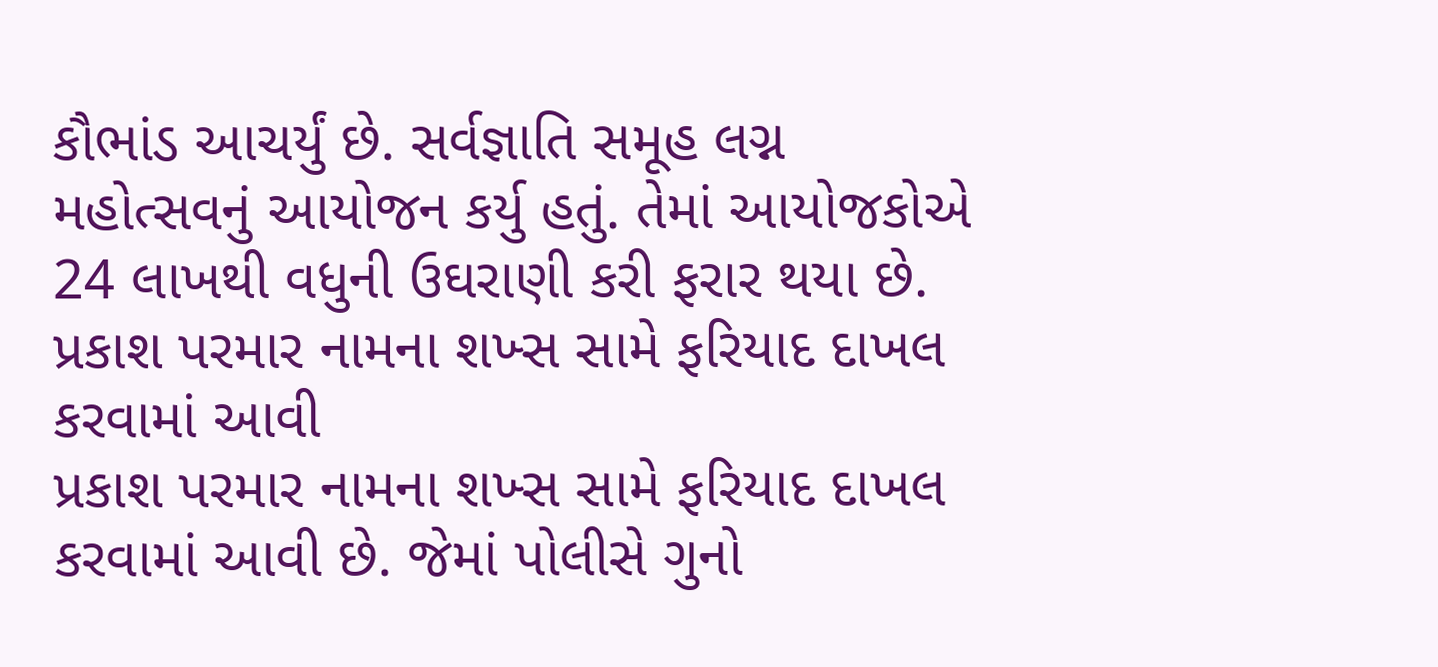કૌભાંડ આચર્યું છે. સર્વજ્ઞાતિ સમૂહ લગ્ન મહોત્સવનું આયોજન કર્યુ હતું. તેમાં આયોજકોએ 24 લાખથી વધુની ઉઘરાણી કરી ફરાર થયા છે.
પ્રકાશ પરમાર નામના શખ્સ સામે ફરિયાદ દાખલ કરવામાં આવી
પ્રકાશ પરમાર નામના શખ્સ સામે ફરિયાદ દાખલ કરવામાં આવી છે. જેમાં પોલીસે ગુનો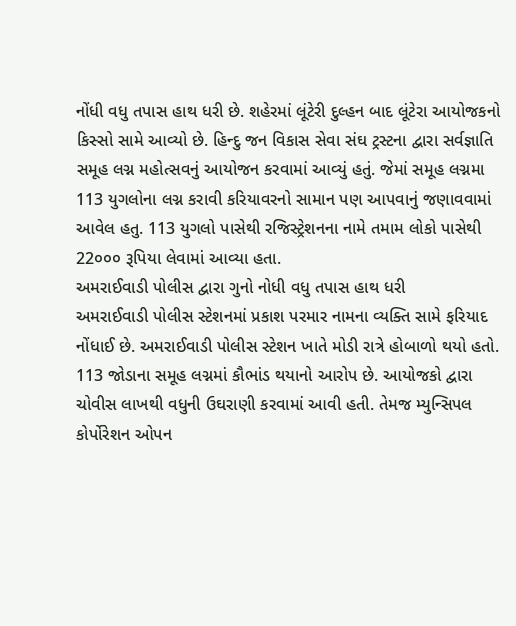નોંધી વધુ તપાસ હાથ ધરી છે. શહેરમાં લૂંટેરી દુલ્હન બાદ લૂંટેરા આયોજકનો કિસ્સો સામે આવ્યો છે. હિન્દુ જન વિકાસ સેવા સંઘ ટ્રસ્ટના દ્વારા સર્વજ્ઞાતિ સમૂહ લગ્ન મહોત્સવનું આયોજન કરવામાં આવ્યું હતું. જેમાં સમૂહ લગ્નમા 113 યુગલોના લગ્ન કરાવી કરિયાવરનો સામાન પણ આપવાનું જણાવવામાં આવેલ હતુ. 113 યુગલો પાસેથી રજિસ્ટ્રેશનના નામે તમામ લોકો પાસેથી 22૦૦૦ રૂપિયા લેવામાં આવ્યા હતા.
અમરાઈવાડી પોલીસ દ્વારા ગુનો નોધી વધુ તપાસ હાથ ધરી
અમરાઈવાડી પોલીસ સ્ટેશનમાં પ્રકાશ પરમાર નામના વ્યક્તિ સામે ફરિયાદ નોંધાઈ છે. અમરાઈવાડી પોલીસ સ્ટેશન ખાતે મોડી રાત્રે હોબાળો થયો હતો. 113 જોડાના સમૂહ લગ્નમાં કૌભાંડ થયાનો આરોપ છે. આયોજકો દ્વારા ચોવીસ લાખથી વધુની ઉઘરાણી કરવામાં આવી હતી. તેમજ મ્યુન્સિપલ કોર્પોરેશન ઓપન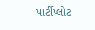પાર્ટીપ્લોટ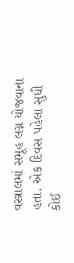વસ્ત્રાલમાં સમૂહ લગ્ન યોજવાના હતા. એક દિવસ પહેલા સુધી કોઈ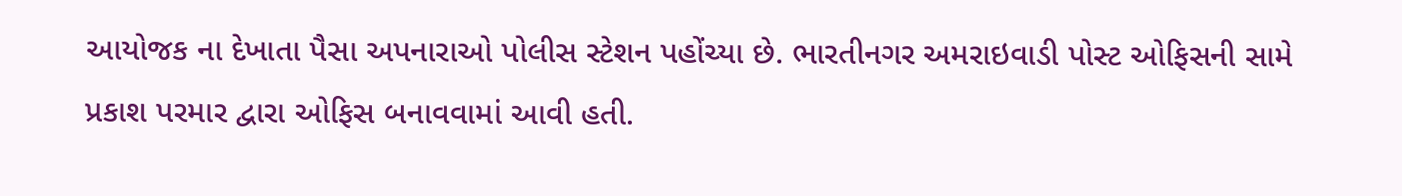આયોજક ના દેખાતા પૈસા અપનારાઓ પોલીસ સ્ટેશન પહોંચ્યા છે. ભારતીનગર અમરાઇવાડી પોસ્ટ ઓફિસની સામે પ્રકાશ પરમાર દ્વારા ઓફિસ બનાવવામાં આવી હતી.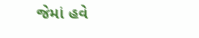જેમાં હવે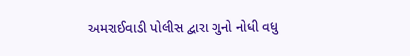અમરાઈવાડી પોલીસ દ્વારા ગુનો નોધી વધુ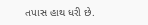તપાસ હાથ ધરી છે.